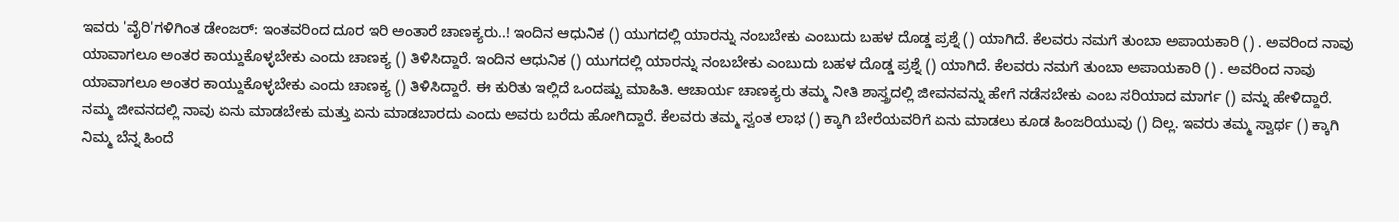ಇವರು 'ವೈರಿ'ಗಳಿಗಿಂತ ಡೇಂಜರ್: ಇಂತವರಿಂದ ದೂರ ಇರಿ ಅಂತಾರೆ ಚಾಣಕ್ಯರು..! ಇಂದಿನ ಆಧುನಿಕ () ಯುಗದಲ್ಲಿ ಯಾರನ್ನು ನಂಬಬೇಕು ಎಂಬುದು ಬಹಳ ದೊಡ್ಡ ಪ್ರಶ್ನೆ () ಯಾಗಿದೆ. ಕೆಲವರು ನಮಗೆ ತುಂಬಾ ಅಪಾಯಕಾರಿ () . ಅವರಿಂದ ನಾವು ಯಾವಾಗಲೂ ಅಂತರ ಕಾಯ್ದುಕೊಳ್ಳಬೇಕು ಎಂದು ಚಾಣಕ್ಯ () ತಿಳಿಸಿದ್ದಾರೆ. ಇಂದಿನ ಆಧುನಿಕ () ಯುಗದಲ್ಲಿ ಯಾರನ್ನು ನಂಬಬೇಕು ಎಂಬುದು ಬಹಳ ದೊಡ್ಡ ಪ್ರಶ್ನೆ () ಯಾಗಿದೆ. ಕೆಲವರು ನಮಗೆ ತುಂಬಾ ಅಪಾಯಕಾರಿ () . ಅವರಿಂದ ನಾವು ಯಾವಾಗಲೂ ಅಂತರ ಕಾಯ್ದುಕೊಳ್ಳಬೇಕು ಎಂದು ಚಾಣಕ್ಯ () ತಿಳಿಸಿದ್ದಾರೆ. ಈ ಕುರಿತು ಇಲ್ಲಿದೆ ಒಂದಷ್ಟು ಮಾಹಿತಿ. ಆಚಾರ್ಯ ಚಾಣಕ್ಯರು ತಮ್ಮ ನೀತಿ ಶಾಸ್ತ್ರದಲ್ಲಿ ಜೀವನವನ್ನು ಹೇಗೆ ನಡೆಸಬೇಕು ಎಂಬ ಸರಿಯಾದ ಮಾರ್ಗ () ವನ್ನು ಹೇಳಿದ್ದಾರೆ. ನಮ್ಮ ಜೀವನದಲ್ಲಿ ನಾವು ಏನು ಮಾಡಬೇಕು ಮತ್ತು ಏನು ಮಾಡಬಾರದು ಎಂದು ಅವರು ಬರೆದು ಹೋಗಿದ್ದಾರೆ. ಕೆಲವರು ತಮ್ಮ ಸ್ವಂತ ಲಾಭ () ಕ್ಕಾಗಿ ಬೇರೆಯವರಿಗೆ ಏನು ಮಾಡಲು ಕೂಡ ಹಿಂಜರಿಯುವು () ದಿಲ್ಲ. ಇವರು ತಮ್ಮ ಸ್ವಾರ್ಥ () ಕ್ಕಾಗಿ ನಿಮ್ಮ ಬೆನ್ನ ಹಿಂದೆ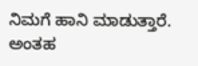ನಿಮಗೆ ಹಾನಿ ಮಾಡುತ್ತಾರೆ. ಅಂತಹ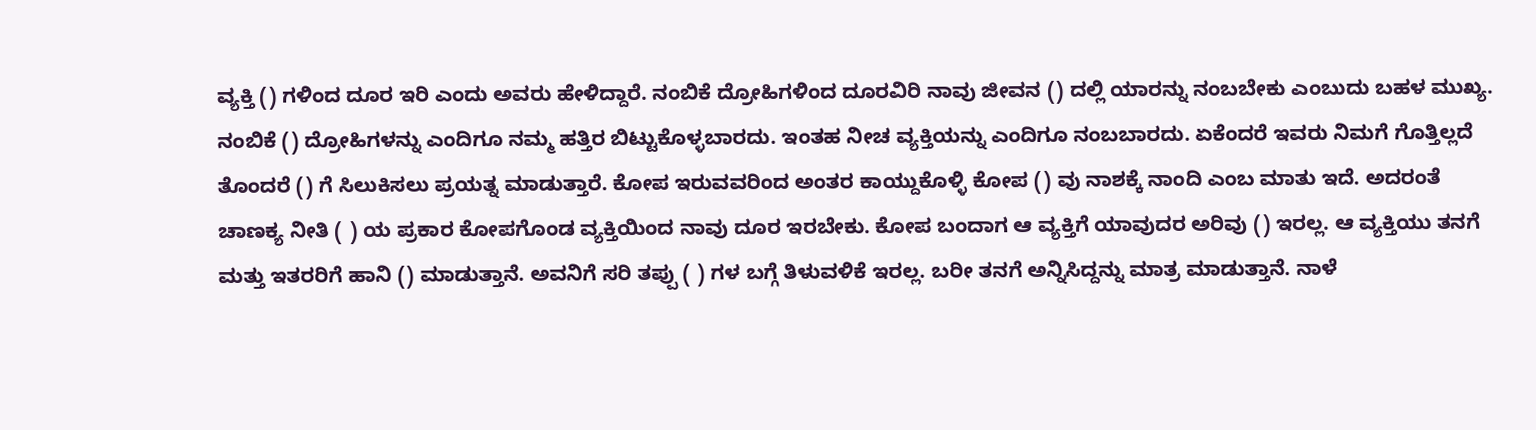ವ್ಯಕ್ತಿ () ಗಳಿಂದ ದೂರ ಇರಿ ಎಂದು ಅವರು ಹೇಳಿದ್ದಾರೆ. ನಂಬಿಕೆ ದ್ರೋಹಿಗಳಿಂದ ದೂರವಿರಿ ನಾವು ಜೀವನ () ದಲ್ಲಿ ಯಾರನ್ನು ನಂಬಬೇಕು ಎಂಬುದು ಬಹಳ ಮುಖ್ಯ. ನಂಬಿಕೆ () ದ್ರೋಹಿಗಳನ್ನು ಎಂದಿಗೂ ನಮ್ಮ ಹತ್ತಿರ ಬಿಟ್ಟುಕೊಳ್ಳಬಾರದು. ಇಂತಹ ನೀಚ ವ್ಯಕ್ತಿಯನ್ನು ಎಂದಿಗೂ ನಂಬಬಾರದು. ಏಕೆಂದರೆ ಇವರು ನಿಮಗೆ ಗೊತ್ತಿಲ್ಲದೆ ತೊಂದರೆ () ಗೆ ಸಿಲುಕಿಸಲು ಪ್ರಯತ್ನ ಮಾಡುತ್ತಾರೆ. ಕೋಪ ಇರುವವರಿಂದ ಅಂತರ ಕಾಯ್ದುಕೊಳ್ಳಿ ಕೋಪ () ವು ನಾಶಕ್ಕೆ ನಾಂದಿ ಎಂಬ ಮಾತು ಇದೆ. ಅದರಂತೆ ಚಾಣಕ್ಯ ನೀತಿ ( ) ಯ ಪ್ರಕಾರ ಕೋಪಗೊಂಡ ವ್ಯಕ್ತಿಯಿಂದ ನಾವು ದೂರ ಇರಬೇಕು. ಕೋಪ ಬಂದಾಗ ಆ ವ್ಯಕ್ತಿಗೆ ಯಾವುದರ ಅರಿವು () ಇರಲ್ಲ. ಆ ವ್ಯಕ್ತಿಯು ತನಗೆ ಮತ್ತು ಇತರರಿಗೆ ಹಾನಿ () ಮಾಡುತ್ತಾನೆ. ಅವನಿಗೆ ಸರಿ ತಪ್ಪು ( ) ಗಳ ಬಗ್ಗೆ ತಿಳುವಳಿಕೆ ಇರಲ್ಲ. ಬರೀ ತನಗೆ ಅನ್ನಿಸಿದ್ದನ್ನು ಮಾತ್ರ ಮಾಡುತ್ತಾನೆ. ನಾಳೆ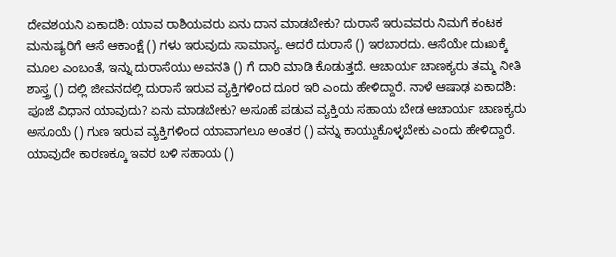ದೇವಶಯನಿ ಏಕಾದಶಿ: ಯಾವ ರಾಶಿಯವರು ಏನು ದಾನ ಮಾಡಬೇಕು? ದುರಾಸೆ ಇರುವವರು ನಿಮಗೆ ಕಂಟಕ ಮನುಷ್ಯರಿಗೆ ಆಸೆ ಆಕಾಂಕ್ಷೆ () ಗಳು ಇರುವುದು ಸಾಮಾನ್ಯ. ಆದರೆ ದುರಾಸೆ () ಇರಬಾರದು. ಆಸೆಯೇ ದುಃಖಕ್ಕೆ ಮೂಲ ಎಂಬಂತೆ, ಇನ್ನು ದುರಾಸೆಯು ಅವನತಿ () ಗೆ ದಾರಿ ಮಾಡಿ ಕೊಡುತ್ತದೆ. ಆಚಾರ್ಯ ಚಾಣಕ್ಯರು ತಮ್ಮ ನೀತಿ ಶಾಸ್ತ್ರ () ದಲ್ಲಿ ಜೀವನದಲ್ಲಿ ದುರಾಸೆ ಇರುವ ವ್ಯಕ್ತಿಗಳಿಂದ ದೂರ ಇರಿ ಎಂದು ಹೇಳಿದ್ದಾರೆ. ನಾಳೆ ಆಷಾಢ ಏಕಾದಶಿ: ಪೂಜೆ ವಿಧಾನ ಯಾವುದು? ಏನು ಮಾಡಬೇಕು? ಅಸೂಹೆ ಪಡುವ ವ್ಯಕ್ತಿಯ ಸಹಾಯ ಬೇಡ ಆಚಾರ್ಯ ಚಾಣಕ್ಯರು ಅಸೂಯೆ () ಗುಣ ಇರುವ ವ್ಯಕ್ತಿಗಳಿಂದ ಯಾವಾಗಲೂ ಅಂತರ () ವನ್ನು ಕಾಯ್ದುಕೊಳ್ಳಬೇಕು ಎಂದು ಹೇಳಿದ್ದಾರೆ. ಯಾವುದೇ ಕಾರಣಕ್ಕೂ ಇವರ ಬಳಿ ಸಹಾಯ ()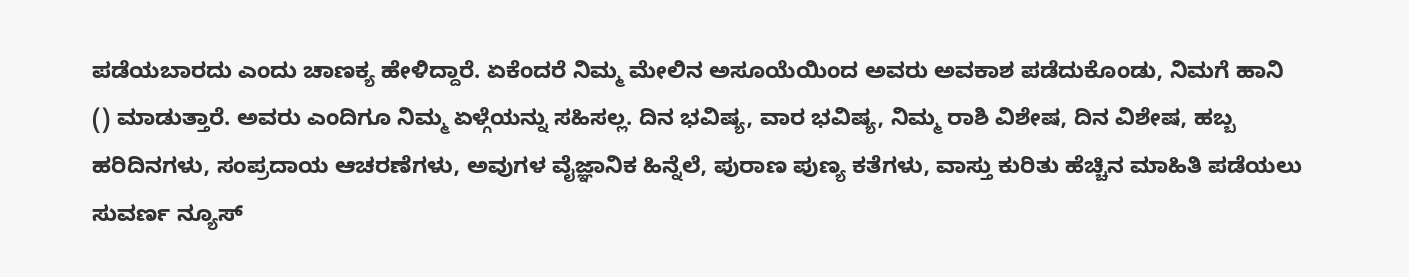ಪಡೆಯಬಾರದು ಎಂದು ಚಾಣಕ್ಯ ಹೇಳಿದ್ದಾರೆ. ಏಕೆಂದರೆ ನಿಮ್ಮ ಮೇಲಿನ ಅಸೂಯೆಯಿಂದ ಅವರು ಅವಕಾಶ ಪಡೆದುಕೊಂಡು, ನಿಮಗೆ ಹಾನಿ () ಮಾಡುತ್ತಾರೆ. ಅವರು ಎಂದಿಗೂ ನಿಮ್ಮ ಏಳ್ಗೆಯನ್ನು ಸಹಿಸಲ್ಲ. ದಿನ ಭವಿಷ್ಯ, ವಾರ ಭವಿಷ್ಯ, ನಿಮ್ಮ ರಾಶಿ ವಿಶೇಷ, ದಿನ ವಿಶೇಷ, ಹಬ್ಬ ಹರಿದಿನಗಳು, ಸಂಪ್ರದಾಯ ಆಚರಣೆಗಳು, ಅವುಗಳ ವೈಜ್ಞಾನಿಕ ಹಿನ್ನೆಲೆ, ಪುರಾಣ ಪುಣ್ಯ ಕತೆಗಳು, ವಾಸ್ತು ಕುರಿತು ಹೆಚ್ಚಿನ ಮಾಹಿತಿ ಪಡೆಯಲು ಸುವರ್ಣ ನ್ಯೂಸ್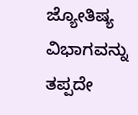ಜ್ಯೋತಿಷ್ಯ ವಿಭಾಗವನ್ನು ತಪ್ಪದೇ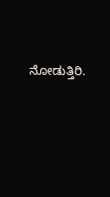ನೋಡುತ್ತಿರಿ.